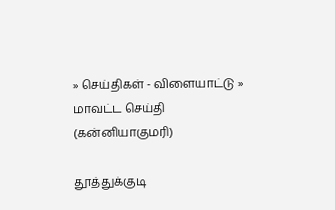» செய்திகள் - விளையாட்டு » மாவட்ட செய்தி (கன்னியாகுமரி)

தூத்துக்குடி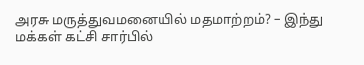அரசு மருத்துவமனையில் மதமாற்றம்? – இந்து மக்கள் கட்சி சார்பில்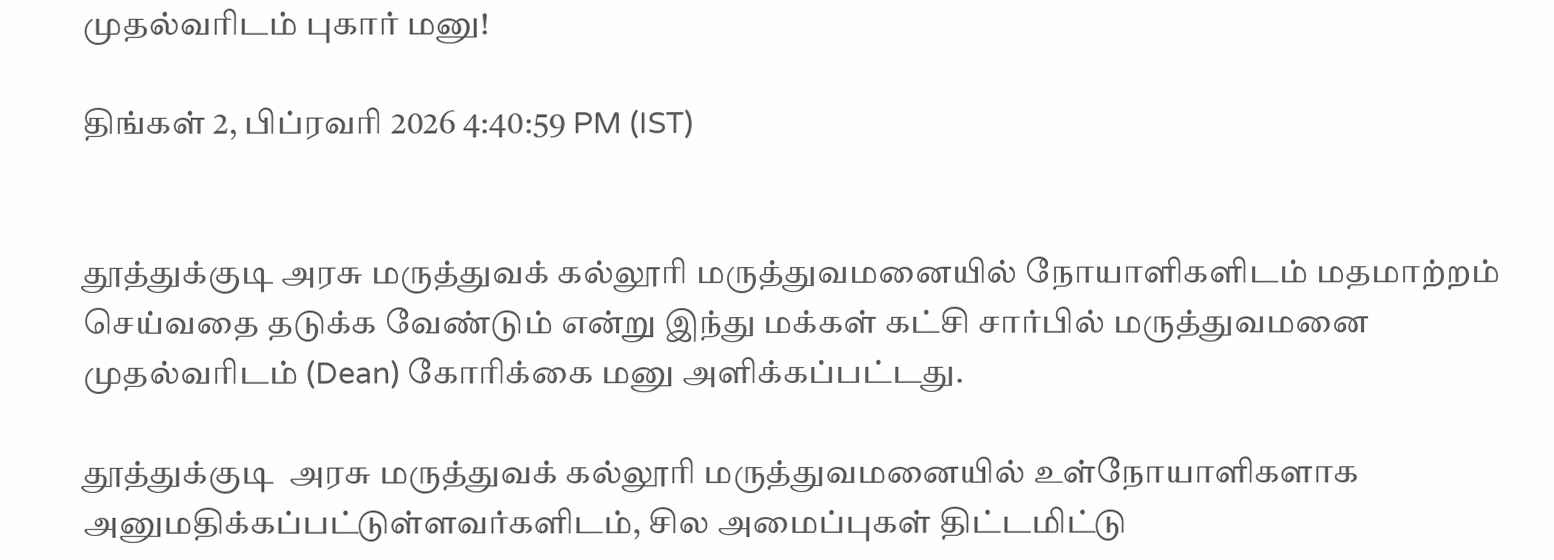முதல்வரிடம் புகார் மனு!

திங்கள் 2, பிப்ரவரி 2026 4:40:59 PM (IST)


தூத்துக்குடி அரசு மருத்துவக் கல்லூரி மருத்துவமனையில் நோயாளிகளிடம் மதமாற்றம் செய்வதை தடுக்க வேண்டும் என்று இந்து மக்கள் கட்சி சார்பில் மருத்துவமனை முதல்வரிடம் (Dean) கோரிக்கை மனு அளிக்கப்பட்டது.

தூத்துக்குடி  அரசு மருத்துவக் கல்லூரி மருத்துவமனையில் உள்நோயாளிகளாக அனுமதிக்கப்பட்டுள்ளவர்களிடம், சில அமைப்புகள் திட்டமிட்டு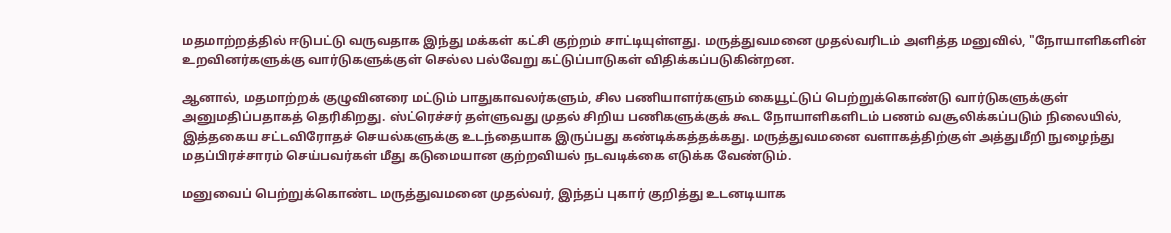மதமாற்றத்தில் ஈடுபட்டு வருவதாக இந்து மக்கள் கட்சி குற்றம் சாட்டியுள்ளது. மருத்துவமனை முதல்வரிடம் அளித்த மனுவில், "நோயாளிகளின் உறவினர்களுக்கு வார்டுகளுக்குள் செல்ல பல்வேறு கட்டுப்பாடுகள் விதிக்கப்படுகின்றன.

ஆனால், மதமாற்றக் குழுவினரை மட்டும் பாதுகாவலர்களும், சில பணியாளர்களும் கையூட்டுப் பெற்றுக்கொண்டு வார்டுகளுக்குள் அனுமதிப்பதாகத் தெரிகிறது. ஸ்ட்ரெச்சர் தள்ளுவது முதல் சிறிய பணிகளுக்குக் கூட நோயாளிகளிடம் பணம் வசூலிக்கப்படும் நிலையில், இத்தகைய சட்டவிரோதச் செயல்களுக்கு உடந்தையாக இருப்பது கண்டிக்கத்தக்கது. மருத்துவமனை வளாகத்திற்குள் அத்துமீறி நுழைந்து மதப்பிரச்சாரம் செய்பவர்கள் மீது கடுமையான குற்றவியல் நடவடிக்கை எடுக்க வேண்டும்.

மனுவைப் பெற்றுக்கொண்ட மருத்துவமனை முதல்வர், இந்தப் புகார் குறித்து உடனடியாக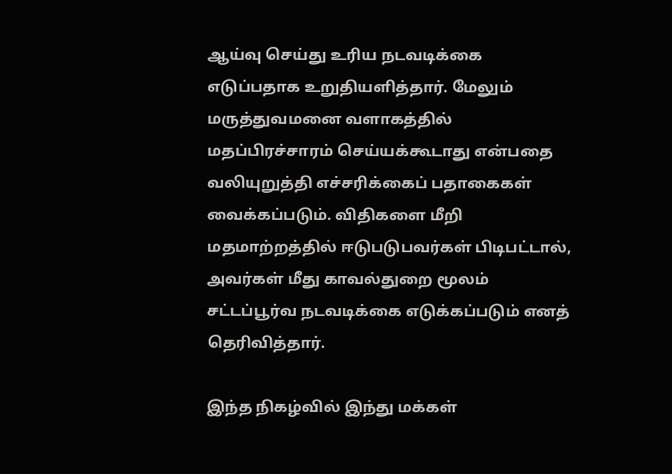ஆய்வு செய்து உரிய நடவடிக்கை எடுப்பதாக உறுதியளித்தார். மேலும் மருத்துவமனை வளாகத்தில் மதப்பிரச்சாரம் செய்யக்கூடாது என்பதை வலியுறுத்தி எச்சரிக்கைப் பதாகைகள் வைக்கப்படும். விதிகளை மீறி மதமாற்றத்தில் ஈடுபடுபவர்கள் பிடிபட்டால், அவர்கள் மீது காவல்துறை மூலம் சட்டப்பூர்வ நடவடிக்கை எடுக்கப்படும் எனத் தெரிவித்தார்.

இந்த நிகழ்வில் இந்து மக்கள்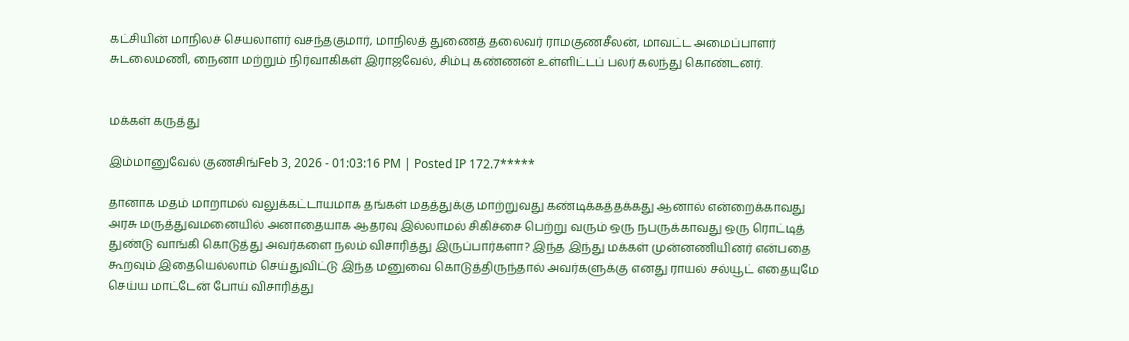கட்சியின் மாநிலச் செயலாளர் வசந்தகுமார், மாநிலத் துணைத் தலைவர் ராமகுணசீலன், மாவட்ட அமைப்பாளர் சுடலைமணி, நைனா மற்றும் நிர்வாகிகள் இராஜவேல், சிம்பு கண்ணன் உள்ளிட்டப் பலர் கலந்து கொண்டனர்.


மக்கள் கருத்து

இம்மானுவேல் குணசிங்Feb 3, 2026 - 01:03:16 PM | Posted IP 172.7*****

தானாக மதம் மாறாமல் வலுக்கட்டாயமாக தங்கள் மதத்துக்கு மாற்றுவது கண்டிக்கத்தக்கது ஆனால் என்றைக்காவது அரசு மருத்துவமனையில் அனாதையாக ஆதரவு இல்லாமல் சிகிச்சை பெற்று வரும் ஒரு நபருக்காவது ஒரு ரொட்டித் துண்டு வாங்கி கொடுத்து அவர்களை நலம் விசாரித்து இருப்பார்களா? இந்த இந்து மக்கள் முன்னணியினர் என்பதை கூறவும் இதையெல்லாம் செய்துவிட்டு இந்த மனுவை கொடுத்திருந்தால் அவர்களுக்கு எனது ராயல் சல்யூட் எதையுமே செய்ய மாட்டேன் போய் விசாரித்து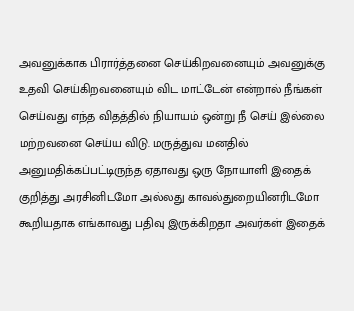அவனுக்காக பிரார்த்தனை செய்கிறவனையும் அவனுக்கு உதவி செய்கிறவனையும் விட மாட்டேன் என்றால் நீங்கள் செய்வது எந்த விதத்தில் நியாயம் ஒன்று நீ செய் இல்லை மற்றவனை செய்ய விடு. மருத்துவ மனதில் அனுமதிக்கப்பட்டிருந்த ஏதாவது ஒரு நோயாளி இதைக் குறித்து அரசினிடமோ அல்லது காவல்துறையினரிடமோ கூறியதாக எங்காவது பதிவு இருக்கிறதா அவர்கள் இதைக்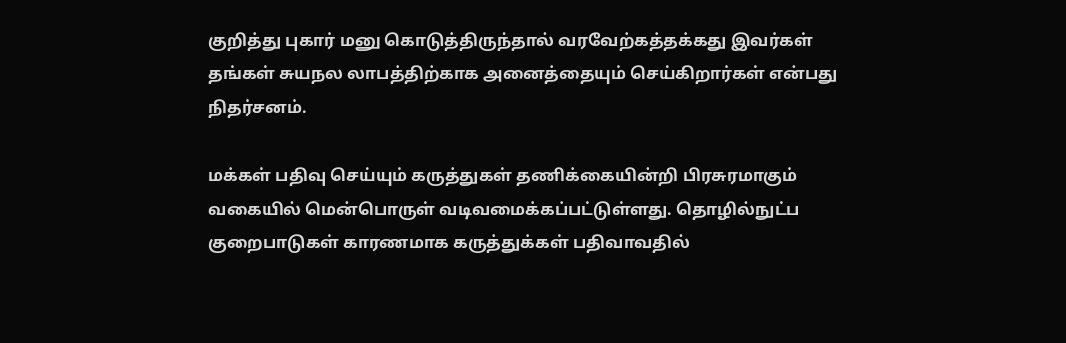குறித்து புகார் மனு கொடுத்திருந்தால் வரவேற்கத்தக்கது இவர்கள் தங்கள் சுயநல லாபத்திற்காக அனைத்தையும் செய்கிறார்கள் என்பது நிதர்சனம்.

மக்கள் பதிவு செய்யும் கருத்துகள் தணிக்கையின்றி பிரசுரமாகும் வகையில் மென்பொருள் வடிவமைக்கப்பட்டுள்ளது. தொழில்நுட்ப குறைபாடுகள் காரணமாக கருத்துக்கள் பதிவாவதில்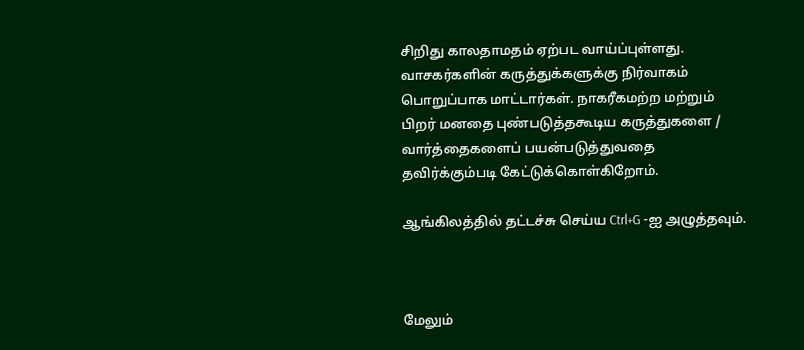சிறிது காலதாமதம் ஏற்பட வாய்ப்புள்ளது. வாசகர்களின் கருத்துக்களுக்கு நிர்வாகம் பொறுப்பாக மாட்டார்கள். நாகரீகமற்ற மற்றும் பிறர் மனதை புண்படுத்தகூடிய கருத்துகளை / வார்த்தைகளைப் பயன்படுத்துவதை தவிர்க்கும்படி கேட்டுக்கொள்கிறோம்.

ஆங்கிலத்தில் தட்டச்சு செய்ய Ctrl+G -ஐ அழுத்தவும்.



மேலும்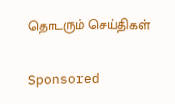தொடரும் செய்திகள்


Sponsored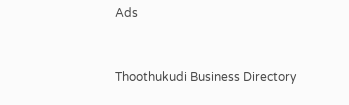Ads



Thoothukudi Business Directory